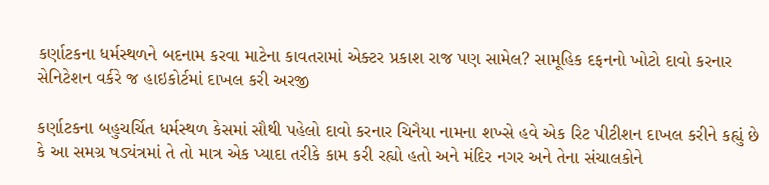કર્ણાટકના ધર્મસ્થળને બદનામ કરવા માટેના કાવતરામાં એક્ટર પ્રકાશ રાજ પણ સામેલ? સામૂહિક દફનનો ખોટો દાવો કરનાર સેનિટેશન વર્કરે જ હાઇકોર્ટમાં દાખલ કરી અરજી

કર્ણાટકના બહુચર્ચિત ધર્મસ્થળ કેસમાં સૌથી પહેલો દાવો કરનાર ચિનૈયા નામના શખ્સે હવે એક રિટ પીટીશન દાખલ કરીને કહ્યું છે કે આ સમગ્ર ષડ્યંત્રમાં તે તો માત્ર એક પ્યાદા તરીકે કામ કરી રહ્યો હતો અને મંદિર નગર અને તેના સંચાલકોને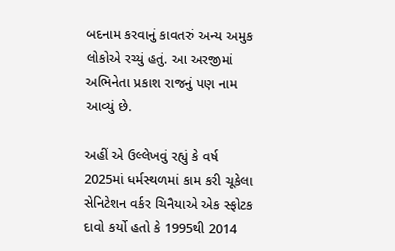બદનામ કરવાનું કાવતરું અન્ય અમુક લોકોએ રચ્યું હતું. આ અરજીમાં અભિનેતા પ્રકાશ રાજનું પણ નામ આવ્યું છે.

અહીં એ ઉલ્લેખવું રહ્યું કે વર્ષ 2025માં ધર્મસ્થળમાં કામ કરી ચૂકેલા સેનિટેશન વર્કર ચિનૈયાએ એક સ્ફોટક દાવો કર્યો હતો કે 1995થી 2014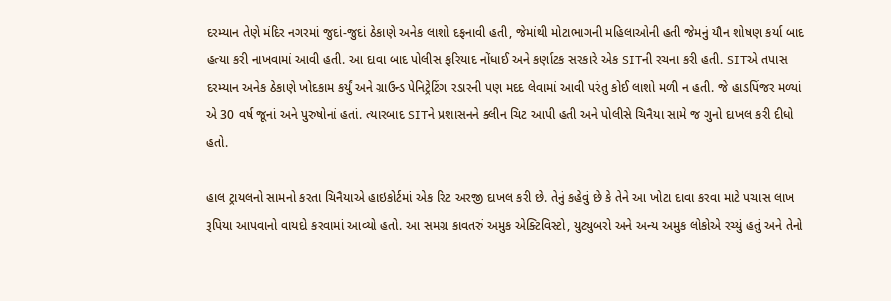દરમ્યાન તેણે મંદિર નગરમાં જુદાં-જુદાં ઠેકાણે અનેક લાશો દફનાવી હતી, જેમાંથી મોટાભાગની મહિલાઓની હતી જેમનું યૌન શોષણ કર્યા બાદ હત્યા કરી નાખવામાં આવી હતી. આ દાવા બાદ પોલીસ ફરિયાદ નોંધાઈ અને કર્ણાટક સરકારે એક SITની રચના કરી હતી. SITએ તપાસ દરમ્યાન અનેક ઠેકાણે ખોદકામ કર્યું અને ગ્રાઉન્ડ પેનિટ્રેટિંગ રડારની પણ મદદ લેવામાં આવી પરંતુ કોઈ લાશો મળી ન હતી. જે હાડપિંજર મળ્યાં એ 30 વર્ષ જૂનાં અને પુરુષોનાં હતાં. ત્યારબાદ SITને પ્રશાસનને ક્લીન ચિટ આપી હતી અને પોલીસે ચિનૈયા સામે જ ગુનો દાખલ કરી દીધો હતો.

હાલ ટ્રાયલનો સામનો કરતા ચિનૈયાએ હાઇકોર્ટમાં એક રિટ અરજી દાખલ કરી છે. તેનું કહેવું છે કે તેને આ ખોટા દાવા કરવા માટે પચાસ લાખ રૂપિયા આપવાનો વાયદો કરવામાં આવ્યો હતો. આ સમગ્ર કાવતરું અમુક એક્ટિવિસ્ટો, યુટ્યુબરો અને અન્ય અમુક લોકોએ રચ્યું હતું અને તેનો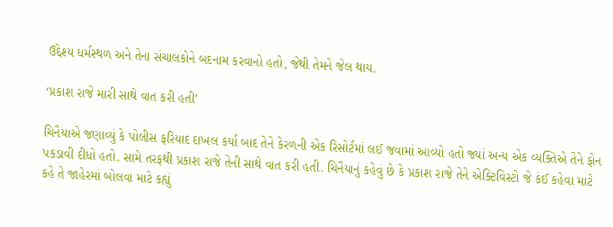ઉદ્દેશ્ય ધર્મસ્થળ અને તેના સંચાલકોને બદનામ કરવાનો હતો, જેથી તેમને જેલ થાય.

‘પ્રકાશ રાજે મારી સાથે વાત કરી હતી’

ચિનૈયાએ જણાવ્યું કે પોલીસ ફરિયાદ દાખલ કર્યા બાદ તેને કેરળની એક રિસોર્ટમાં લઈ જવામાં આવ્યો હતો જ્યાં અન્ય એક વ્યક્તિએ તેને ફોન પકડાવી દીધો હતો. સામે તરફથી પ્રકાશ રાજે તેની સાથે વાત કરી હતી. ચિનૈયાનું કહેવું છે કે પ્રકાશ રાજે તેને એક્ટિવિસ્ટો જે કંઈ કહેવા માટે કહે તે જાહેરમાં બોલવા માટે કહ્યું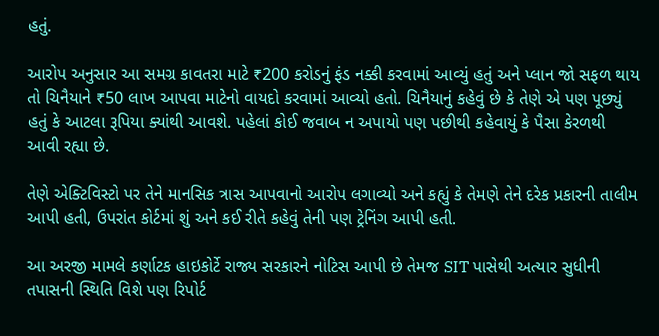હતું.

આરોપ અનુસાર આ સમગ્ર કાવતરા માટે ₹200 કરોડનું ફંડ નક્કી કરવામાં આવ્યું હતું અને પ્લાન જો સફળ થાય તો ચિનૈયાને ₹50 લાખ આપવા માટેનો વાયદો કરવામાં આવ્યો હતો. ચિનૈયાનું કહેવું છે કે તેણે એ પણ પૂછ્યું હતું કે આટલા રૂપિયા ક્યાંથી આવશે. પહેલાં કોઈ જવાબ ન અપાયો પણ પછીથી કહેવાયું કે પૈસા કેરળથી આવી રહ્યા છે.

તેણે એક્ટિવિસ્ટો પર તેને માનસિક ત્રાસ આપવાનો આરોપ લગાવ્યો અને કહ્યું કે તેમણે તેને દરેક પ્રકારની તાલીમ આપી હતી, ઉપરાંત કોર્ટમાં શું અને કઈ રીતે કહેવું તેની પણ ટ્રેનિંગ આપી હતી.

આ અરજી મામલે કર્ણાટક હાઇકોર્ટે રાજ્ય સરકારને નોટિસ આપી છે તેમજ SIT પાસેથી અત્યાર સુધીની તપાસની સ્થિતિ વિશે પણ રિપોર્ટ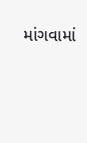માંગવામાં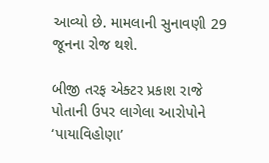આવ્યો છે. મામલાની સુનાવણી 29 જૂનના રોજ થશે.

બીજી તરફ એક્ટર પ્રકાશ રાજે પોતાની ઉપર લાગેલા આરોપોને ‘પાયાવિહોણા’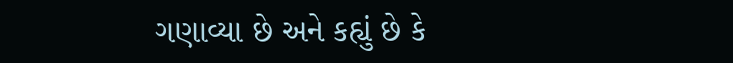ગણાવ્યા છે અને કહ્યું છે કે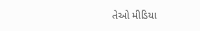તેઓ મીડિયા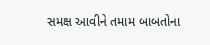સમક્ષ આવીને તમામ બાબતોના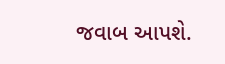જવાબ આપશે.